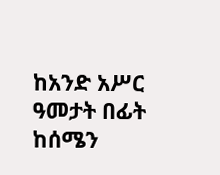ከአንድ አሥር ዓመታት በፊት ከሰሜን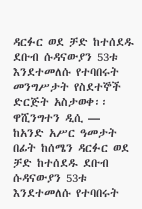ዳርፉር ወደ ቻድ ከተሰደዱ ደቡብ ሱዳናውያን 53ቱ እንደተመለሱ የተባበሩት መንግሥታት የስደተኞች ድርጅት አስታወቀ፡፡
ዋሺንግተን ዲሲ —
ከአንድ አሥር ዓመታት በፊት ከሰሜን ዳርፉር ወደ ቻድ ከተሰደዱ ደቡብ ሱዳናውያን 53ቱ እንደተመለሱ የተባበሩት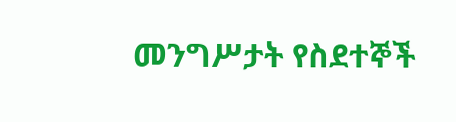መንግሥታት የስደተኞች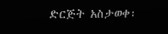ድርጅት አስታወቀ፡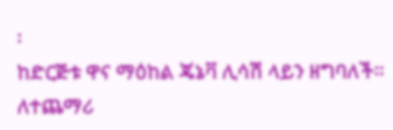፡
ከድርጅቱ ዋና ማዕከል ጄኔቫ ሊሳሽ ላይን ዘግባለች፡፡
ለተጨማሪ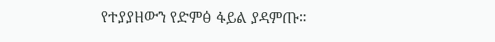የተያያዘውን የድምፅ ፋይል ያዳምጡ።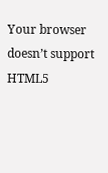Your browser doesn’t support HTML5